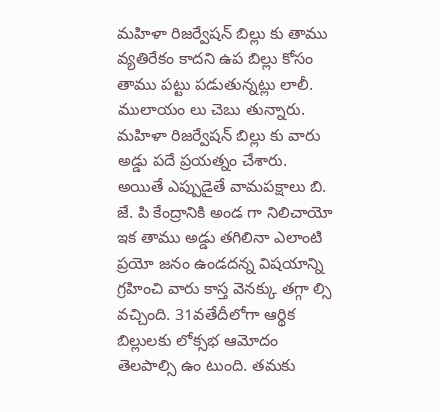మహిళా రిజర్వేషన్ బిల్లు కు తాము వ్యతిరేకం కాదని ఉప బిల్లు కోసం తాము పట్టు పడుతున్నట్లు లాలీ. ములాయం లు చెబు తున్నారు. మహిళా రిజర్వేషన్ బిల్లు కు వారు అడ్డు పదే ప్రయత్నం చేశారు. అయితే ఎప్పుడైతే వామపక్షాలు బి. జే. పి కేంద్రానికి అండ గా నిలిచాయో ఇక తాము అడ్డు తగిలినా ఎలాంటి ప్రయో జనం ఉండదన్న విషయాన్ని గ్రహించి వారు కాస్త వెనక్కు తగ్గా ల్సి వచ్చింది. 31వతేదీలోగా ఆర్థిక బిల్లులకు లోక్సభ ఆమోదం తెలపాల్సి ఉం టుంది. తమకు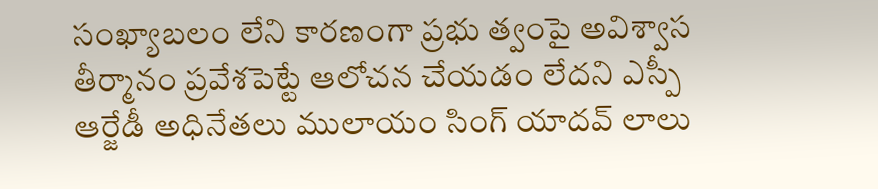సంఖ్యాబలం లేని కారణంగా ప్రభు త్వంపై అవిశ్వాస తీర్మానం ప్రవేశపెట్టే ఆలోచన చేయడం లేదని ఎస్పీ ఆర్జేడీ అధినేతలు ములాయం సింగ్ యాదవ్ లాలు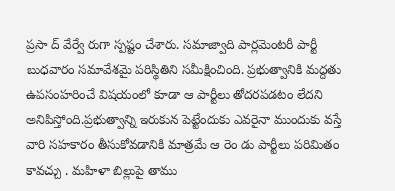ప్రసా ద్ వేర్వే రుగా స్పష్టం చేశారు. సమాజ్వాది పార్లమెంటరీ పార్టీ బుధవారం సమావేశమై పరిస్థితిని సమీక్షించింది. ప్రభుత్వానికి మద్దతు ఉపసంహరించే విషయంలో కూడా ఆ పార్టీలు తోదరపడటం లేదని అనిపిస్తోంది.ప్రభుత్వాన్ని ఇరుకున పెట్టేందుకు ఎవరైనా ముందుకు వస్తే వారి సహకారం తీసుకోవడానికి మాత్రమే ఆ రెం డు పార్టీలు పరిమితం కావచ్చు . మహిళా బిల్లుపై తాము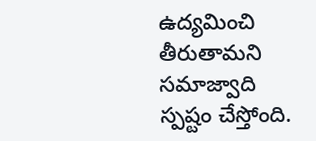ఉద్యమించి తీరుతామని సమాజ్వాది స్పష్టం చేస్తోంది.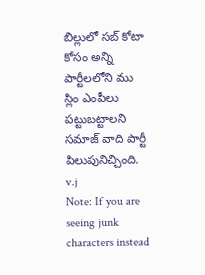బిల్లులో సబ్ కోటా కోసం అన్ని పార్టీలలోని ము స్లిం ఎంపీలు పట్టుబట్టాలని సమాజ్ వాది పార్టీ పిలుపునిచ్చింది.
v.j
Note: If you are seeing junk characters instead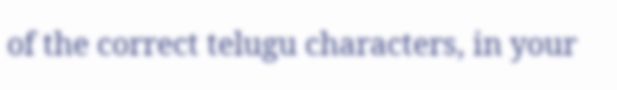of the correct telugu characters, in your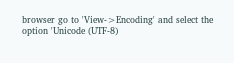browser go to 'View->Encoding' and select the option 'Unicode (UTF-8)